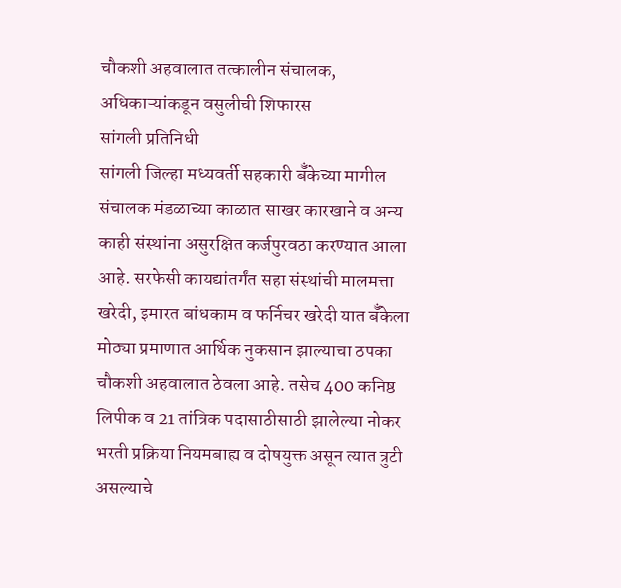चौकशी अहवालात तत्कालीन संचालक, अधिकाऱ्यांकडून वसुलीची शिफारस
सांगली प्रतिनिधी
सांगली जिल्हा मध्यवर्ती सहकारी बॅँकेच्या मागील संचालक मंडळाच्या काळात साखर कारखाने व अन्य काही संस्थांना असुरक्षित कर्जपुरवठा करण्यात आला आहे. सरफेसी कायद्यांतर्गंत सहा संस्थांची मालमत्ता खरेदी, इमारत बांधकाम व फर्निचर खरेदी यात बॅँकेला मोठ्या प्रमाणात आर्थिक नुकसान झाल्याचा ठपका चौकशी अहवालात ठेवला आहे. तसेच 400 कनिष्ठ लिपीक व 21 तांत्रिक पदासाठीसाठी झालेल्या नोकर भरती प्रक्रिया नियमबाह्य व दोषयुक्त असून त्यात त्रुटी असल्याचे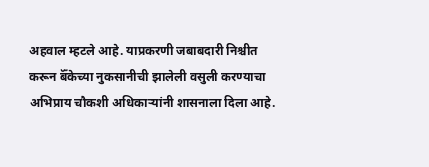अहवाल म्हटले आहे. याप्रकरणी जबाबदारी निश्चीत करून बॅँकेच्या नुकसानीची झालेली वसुली करण्याचा अभिप्राय चौकशी अधिकाऱ्यांनी शासनाला दिला आहे.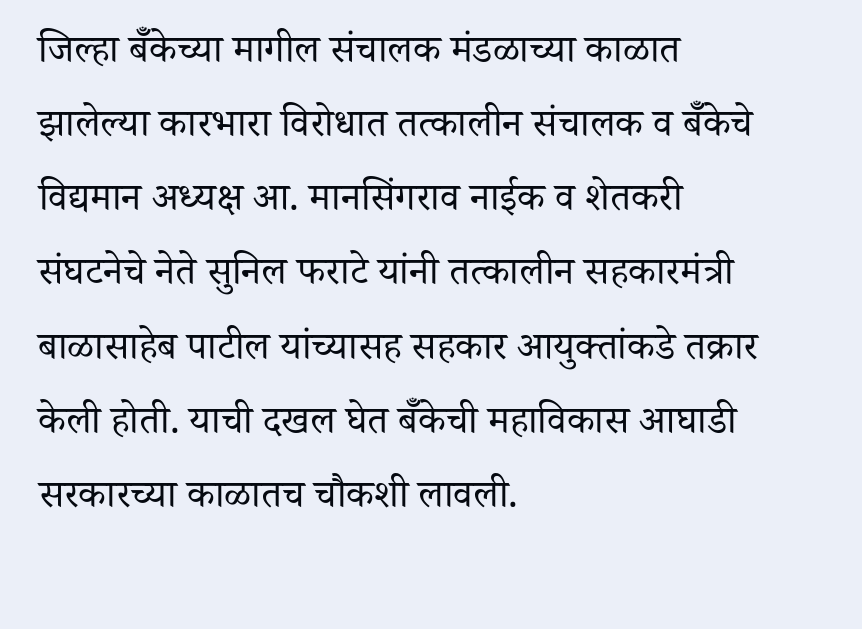जिल्हा बॅँकेच्या मागील संचालक मंडळाच्या काळात झालेल्या कारभारा विरोधात तत्कालीन संचालक व बॅँकेचे विद्यमान अध्यक्ष आ. मानसिंगराव नाईक व शेतकरी संघटनेचे नेते सुनिल फराटे यांनी तत्कालीन सहकारमंत्री बाळासाहेब पाटील यांच्यासह सहकार आयुक्तांकडे तक्रार केली होती. याची दखल घेत बॅँकेची महाविकास आघाडी सरकारच्या काळातच चौकशी लावली.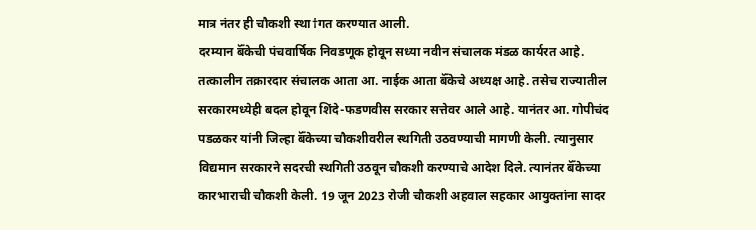मात्र नंतर ही चौकशी स्था†गत करण्यात आली.
दरम्यान बॅँकेची पंचवार्षिक निवडणूक होवून सध्या नवीन संचालक मंडळ कार्यरत आहे. तत्कालीन तक्रारदार संचालक आता आ. नाईक आता बॅँकेचे अध्यक्ष आहे. तसेच राज्यातील सरकारमध्येही बदल होवून शिंदे-फडणवीस सरकार सत्तेवर आले आहे. यानंतर आ. गोपीचंद पडळकर यांनी जिल्हा बॅँकेच्या चौकशीवरील स्थगिती उठवण्याची मागणी केली. त्यानुसार विद्यमान सरकारने सदरची स्थगिती उठवून चौकशी करण्याचे आदेश दिले. त्यानंतर बॅँकेच्या कारभाराची चौकशी केली. 19 जून 2023 रोजी चौकशी अहवाल सहकार आयुक्तांना सादर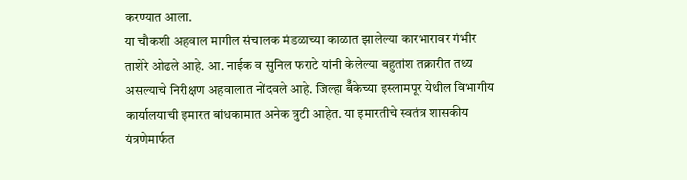करण्यात आला.
या चौकशी अहवाल मागील संचालक मंडळाच्या काळात झालेल्या कारभारावर गंभीर ताशेरे ओढले आहे. आ. नाईक व सुनिल फराटे यांनी केलेल्या बहुतांश तक्रारीत तथ्य असल्याचे निरीक्षण अहवालात नोंदवले आहे. जिल्हा बॅँकेच्या इस्लामपूर येथील विभागीय कार्यालयाची इमारत बांधकामात अनेक त्रुटी आहेत. या इमारतीचे स्वतंत्र शासकीय यंत्रणेमार्फत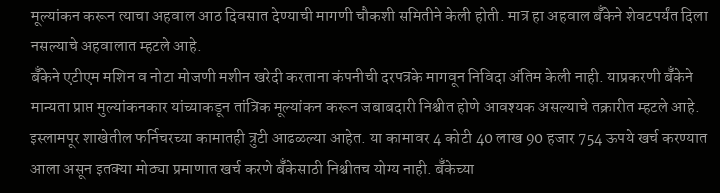मूल्यांकन करून त्याचा अहवाल आठ दिवसात देण्याची मागणी चौकशी समितीने केली होती. मात्र हा अहवाल बॅँकेने शेवटपर्यंत दिला नसल्याचे अहवालात म्हटले आहे.
बॅँकेने एटीएम मशिन व नोटा मोजणी मशीन खरेदी करताना कंपनीची दरपत्रके मागवून निविदा अंतिम केली नाही. याप्रकरणी बॅँकेने मान्यता प्राप्त मुल्यांकनकार यांच्याकडून तांत्रिक मूल्यांकन करून जबाबदारी निश्चीत होणे आवश्यक असल्याचे तक्रारीत म्हटले आहे. इस्लामपूर शाखेतील फर्निचरच्या कामातही त्रुटी आढळल्या आहेत. या कामावर 4 कोटी 40 लाख 90 हजार 754 ऊपये खर्च करण्यात आला असून इतक्या मोठ्या प्रमाणात खर्च करणे बॅँकेसाठी निश्चीतच योग्य नाही. बॅँकेच्या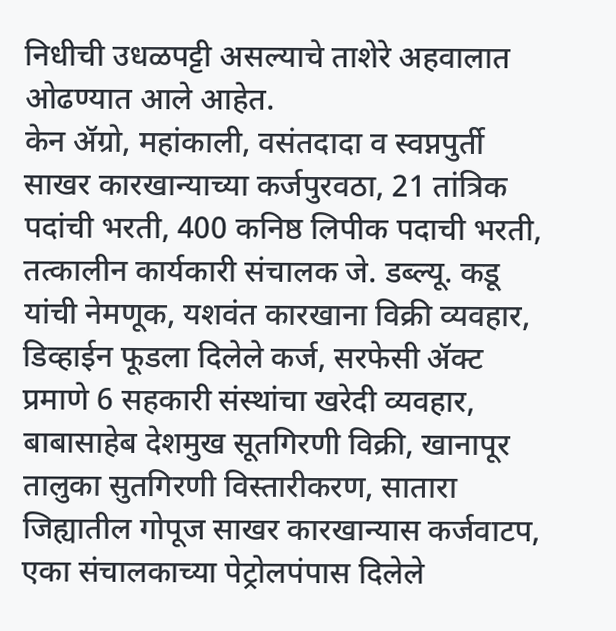निधीची उधळपट्टी असल्याचे ताशेरे अहवालात ओढण्यात आले आहेत.
केन ॲग्रो, महांकाली, वसंतदादा व स्वप्नपुर्ती साखर कारखान्याच्या कर्जपुरवठा, 21 तांत्रिक पदांची भरती, 400 कनिष्ठ लिपीक पदाची भरती, तत्कालीन कार्यकारी संचालक जे. डब्ल्यू. कडू यांची नेमणूक, यशवंत कारखाना विक्री व्यवहार, डिव्हाईन फूडला दिलेले कर्ज, सरफेसी ॲक्ट प्रमाणे 6 सहकारी संस्थांचा खरेदी व्यवहार, बाबासाहेब देशमुख सूतगिरणी विक्री, खानापूर तालुका सुतगिरणी विस्तारीकरण, सातारा जिह्यातील गोपूज साखर कारखान्यास कर्जवाटप, एका संचालकाच्या पेट्रोलपंपास दिलेले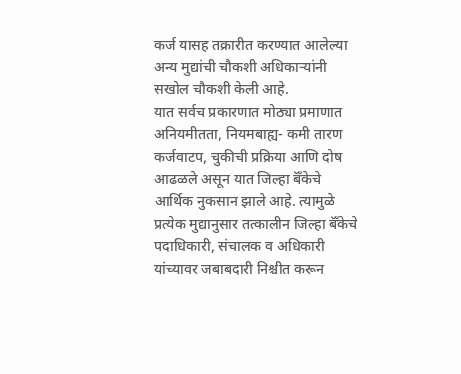कर्ज यासह तक्रारीत करण्यात आलेल्या अन्य मुद्यांची चौकशी अधिकाऱ्यांनी सखोल चौकशी केली आहे.
यात सर्वच प्रकारणात मोठ्या प्रमाणात अनियमीतता, नियमबाह्य- कमी तारण कर्जवाटप, चुकीची प्रक्रिया आणि दोष आढळले असून यात जिल्हा बॅँकेचे आर्थिक नुकसान झाले आहे. त्यामुळे प्रत्येक मुद्यानुसार तत्कालीन जिल्हा बॅँकेचे पदाधिकारी, संचालक व अधिकारी यांच्यावर जबाबदारी निश्चीत करून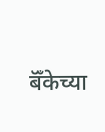बॅँकेच्या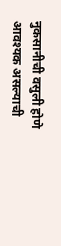नुकसानीची वसुली होणे आवश्यक असल्याची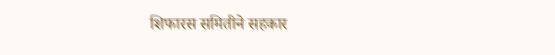शिफारस समितीने सहकार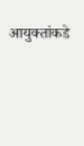आयुक्तांकडे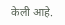केली आहे.